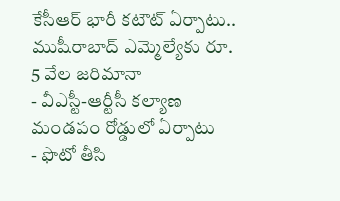కేసీఆర్ భారీ కటౌట్ ఏర్పాటు.. ముషీరాబాద్ ఎమ్మెల్యేకు రూ. 5 వేల జరిమానా
- వీఎస్టీ-ఆర్టీసీ కల్యాణ మండపం రోడ్డులో ఏర్పాటు
- ఫొటో తీసి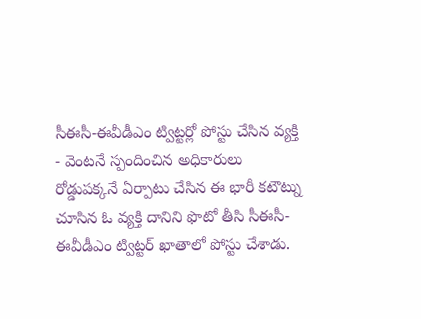సీఈసీ-ఈవీడీఎం ట్విట్టర్లో పోస్టు చేసిన వ్యక్తి
- వెంటనే స్పందించిన అధికారులు
రోడ్డుపక్కనే ఏర్పాటు చేసిన ఈ భారీ కటౌట్ను చూసిన ఓ వ్యక్తి దానిని ఫొటో తీసి సీఈసీ-ఈవీడీఎం ట్విట్టర్ ఖాతాలో పోస్టు చేశాడు.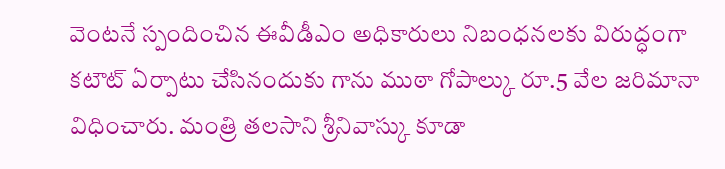వెంటనే స్పందించిన ఈవీడీఎం అధికారులు నిబంధనలకు విరుద్ధంగా కటౌట్ ఏర్పాటు చేసినందుకు గాను ముఠా గోపాల్కు రూ.5 వేల జరిమానా విధించారు. మంత్రి తలసాని శ్రీనివాస్కు కూడా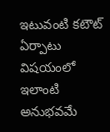ఇటువంటి కటౌట్ ఏర్పాటు విషయంలో ఇలాంటి అనుభవమే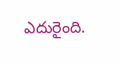ఎదురైంది.